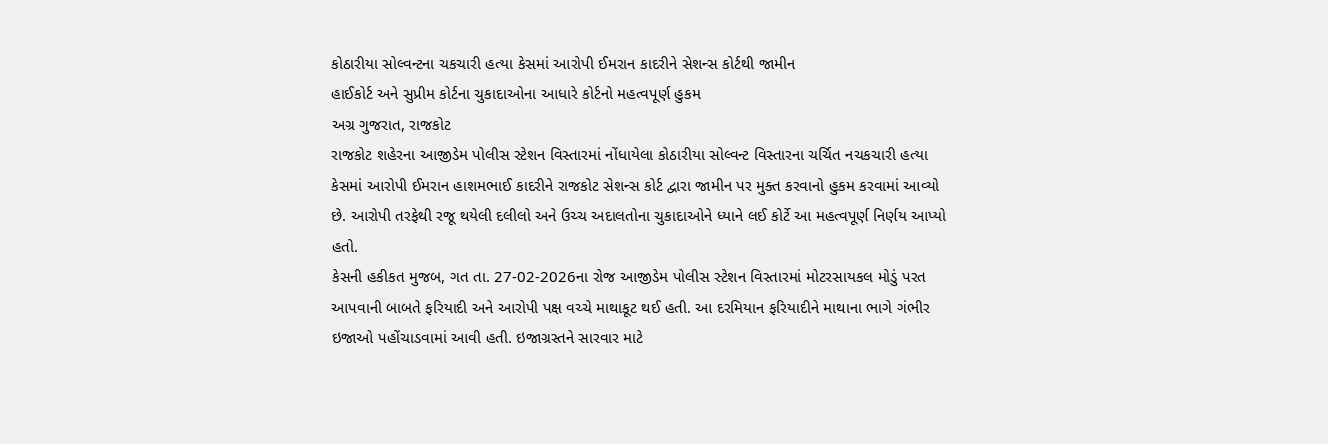કોઠારીયા સોલ્વન્ટના ચકચારી હત્યા કેસમાં આરોપી ઈમરાન કાદરીને સેશન્સ કોર્ટથી જામીન
હાઈકોર્ટ અને સુપ્રીમ કોર્ટના ચુકાદાઓના આધારે કોર્ટનો મહત્વપૂર્ણ હુકમ
અગ્ર ગુજરાત, રાજકોટ
રાજકોટ શહેરના આજીડેમ પોલીસ સ્ટેશન વિસ્તારમાં નોંધાયેલા કોઠારીયા સોલ્વન્ટ વિસ્તારના ચર્ચિત નચકચારી હત્યા કેસમાં આરોપી ઈમરાન હાશમભાઈ કાદરીને રાજકોટ સેશન્સ કોર્ટ દ્વારા જામીન પર મુક્ત કરવાનો હુકમ કરવામાં આવ્યો છે. આરોપી તરફેથી રજૂ થયેલી દલીલો અને ઉચ્ચ અદાલતોના ચુકાદાઓને ધ્યાને લઈ કોર્ટે આ મહત્વપૂર્ણ નિર્ણય આપ્યો હતો.
કેસની હકીકત મુજબ, ગત તા. 27-02-2026ના રોજ આજીડેમ પોલીસ સ્ટેશન વિસ્તારમાં મોટરસાયકલ મોડું પરત આપવાની બાબતે ફરિયાદી અને આરોપી પક્ષ વચ્ચે માથાકૂટ થઈ હતી. આ દરમિયાન ફરિયાદીને માથાના ભાગે ગંભીર ઇજાઓ પહોંચાડવામાં આવી હતી. ઇજાગ્રસ્તને સારવાર માટે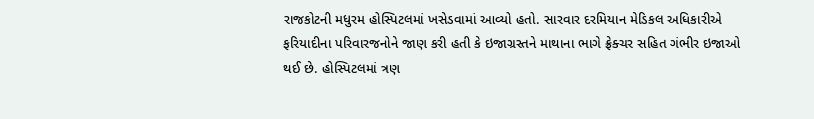રાજકોટની મધુરમ હોસ્પિટલમાં ખસેડવામાં આવ્યો હતો. સારવાર દરમિયાન મેડિકલ અધિકારીએ ફરિયાદીના પરિવારજનોને જાણ કરી હતી કે ઇજાગ્રસ્તને માથાના ભાગે ફ્રેક્ચર સહિત ગંભીર ઇજાઓ થઈ છે. હોસ્પિટલમાં ત્રણ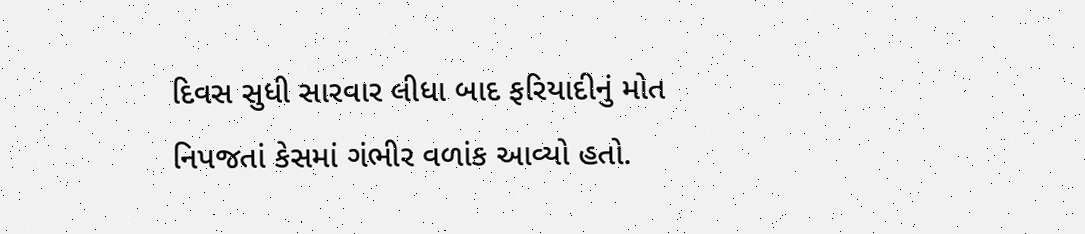દિવસ સુધી સારવાર લીધા બાદ ફરિયાદીનું મોત નિપજતાં કેસમાં ગંભીર વળાંક આવ્યો હતો.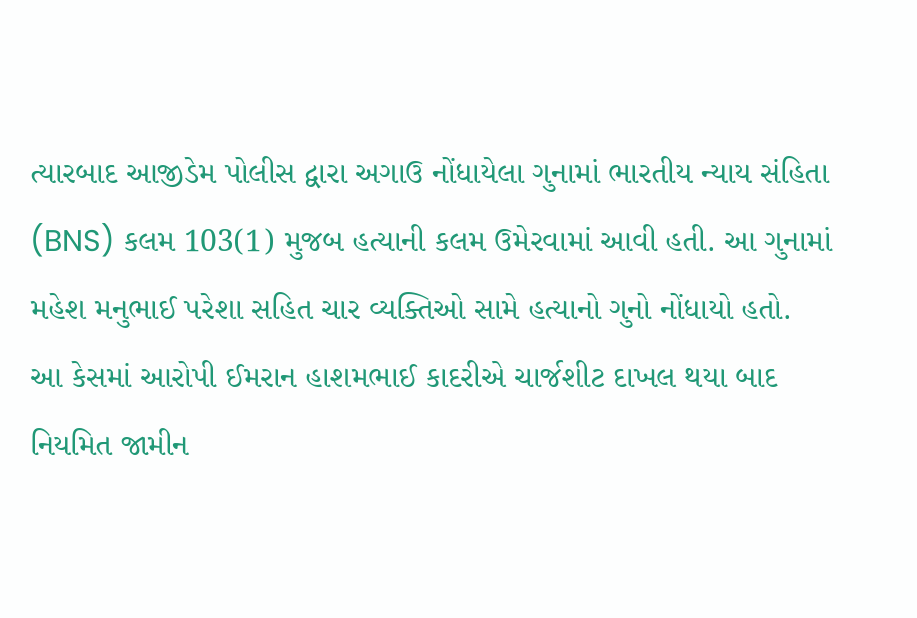ત્યારબાદ આજીડેમ પોલીસ દ્વારા અગાઉ નોંધાયેલા ગુનામાં ભારતીય ન્યાય સંહિતા (BNS) કલમ 103(1) મુજબ હત્યાની કલમ ઉમેરવામાં આવી હતી. આ ગુનામાં મહેશ મનુભાઈ પરેશા સહિત ચાર વ્યક્તિઓ સામે હત્યાનો ગુનો નોંધાયો હતો.
આ કેસમાં આરોપી ઈમરાન હાશમભાઈ કાદરીએ ચાર્જશીટ દાખલ થયા બાદ નિયમિત જામીન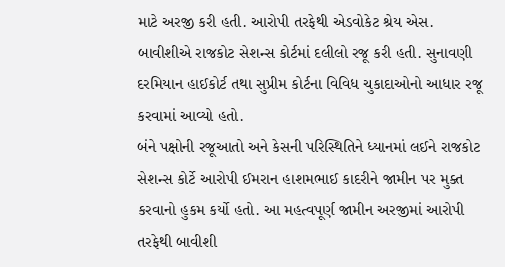માટે અરજી કરી હતી. આરોપી તરફેથી એડવોકેટ શ્રેય એસ. બાવીશીએ રાજકોટ સેશન્સ કોર્ટમાં દલીલો રજૂ કરી હતી. સુનાવણી દરમિયાન હાઈકોર્ટ તથા સુપ્રીમ કોર્ટના વિવિધ ચુકાદાઓનો આધાર રજૂ કરવામાં આવ્યો હતો.
બંને પક્ષોની રજૂઆતો અને કેસની પરિસ્થિતિને ધ્યાનમાં લઈને રાજકોટ સેશન્સ કોર્ટે આરોપી ઈમરાન હાશમભાઈ કાદરીને જામીન પર મુક્ત કરવાનો હુકમ કર્યો હતો. આ મહત્વપૂર્ણ જામીન અરજીમાં આરોપી તરફેથી બાવીશી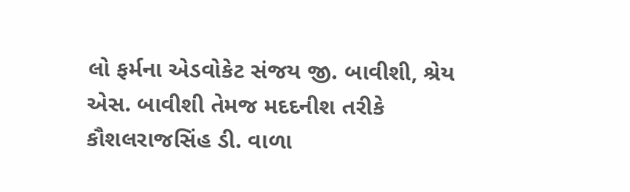લો ફર્મના એડવોકેટ સંજય જી. બાવીશી, શ્રેય એસ. બાવીશી તેમજ મદદનીશ તરીકે કૌશલરાજસિંહ ડી. વાળા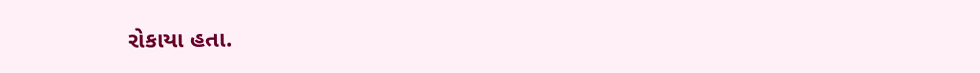રોકાયા હતા.